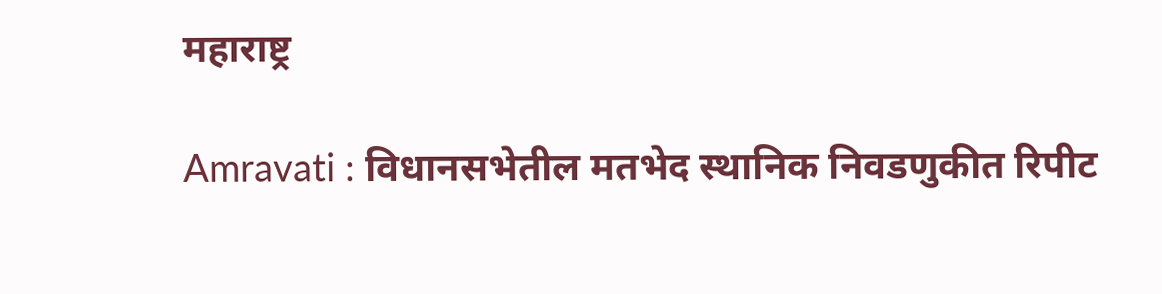महाराष्ट्र

Amravati : विधानसभेतील मतभेद स्थानिक निवडणुकीत रिपीट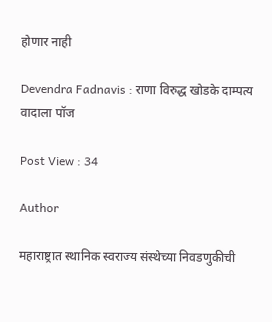होणार नाही

Devendra Fadnavis : राणा विरुद्ध खोडके दाम्पत्य वादाला पॉज

Post View : 34

Author

महाराष्ट्रात स्थानिक स्वराज्य संस्थेच्या निवडणुकीची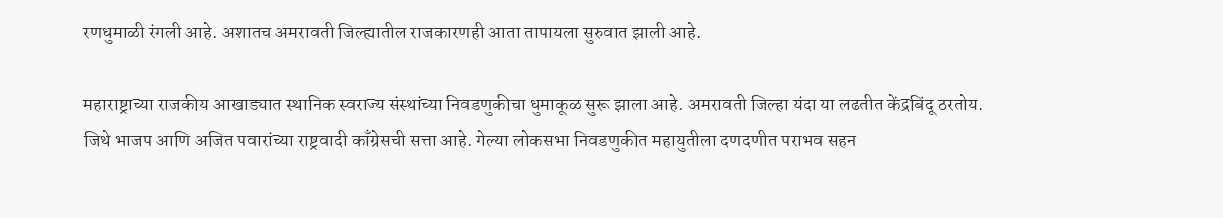रणधुमाळी रंगली आहे. अशातच अमरावती जिल्ह्यातील राजकारणही आता तापायला सुरुवात झाली आहे.

महाराष्ट्राच्या राजकीय आखाड्यात स्थानिक स्वराज्य संस्थांच्या निवडणुकीचा धुमाकूळ सुरू झाला आहे. अमरावती जिल्हा यंदा या लढतीत केंद्रबिंदू ठरतोय. जिथे भाजप आणि अजित पवारांच्या राष्ट्रवादी काँग्रेसची सत्ता आहे. गेल्या लोकसभा निवडणुकीत महायुतीला दणदणीत पराभव सहन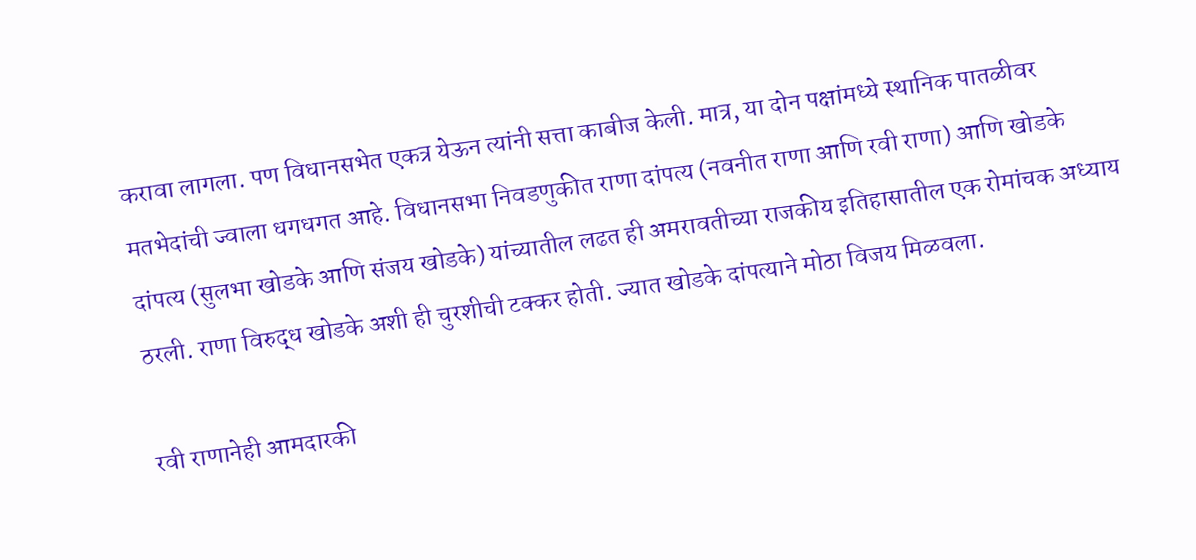करावा लागला. पण विधानसभेत एकत्र येऊन त्यांनी सत्ता काबीज केली. मात्र, या दोन पक्षांमध्ये स्थानिक पातळीवर मतभेदांची ज्वाला धगधगत आहे. विधानसभा निवडणुकीत राणा दांपत्य (नवनीत राणा आणि रवी राणा) आणि खोडके दांपत्य (सुलभा खोडके आणि संजय खोडके) यांच्यातील लढत ही अमरावतीच्या राजकीय इतिहासातील एक रोमांचक अध्याय ठरली. राणा विरुद्ध खोडके अशी ही चुरशीची टक्कर होती. ज्यात खोडके दांपत्याने मोठा विजय मिळवला.

रवी राणानेही आमदारकी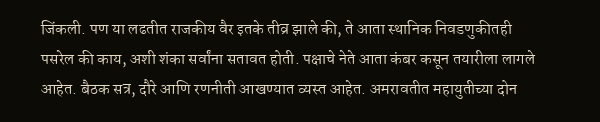जिंकली. पण या लढतीत राजकीय वैर इतके तीव्र झाले की, ते आता स्थानिक निवडणुकीतही पसरेल की काय, अशी शंका सर्वांना सतावत होती. पक्षाचे नेते आता कंबर कसून तयारीला लागले आहेत. बैठक सत्र, दौरे आणि रणनीती आखण्यात व्यस्त आहेत. अमरावतीत महायुतीच्या दोन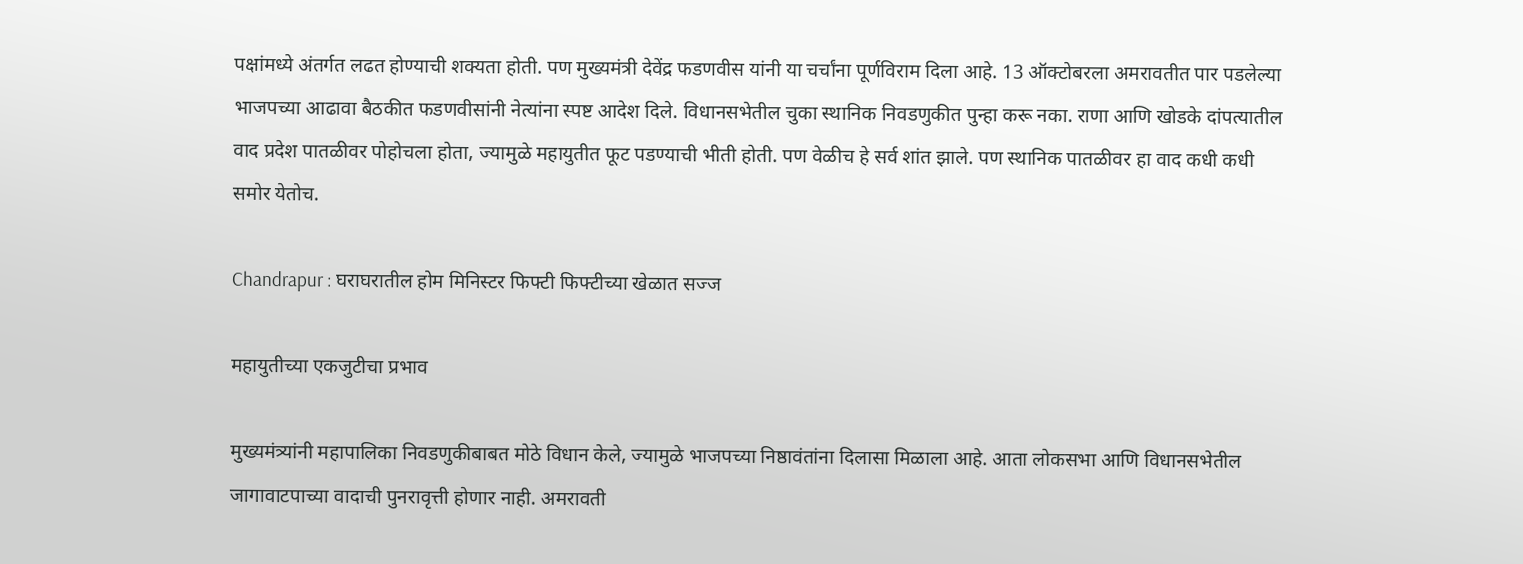पक्षांमध्ये अंतर्गत लढत होण्याची शक्यता होती. पण मुख्यमंत्री देवेंद्र फडणवीस यांनी या चर्चांना पूर्णविराम दिला आहे. 13 ऑक्टोबरला अमरावतीत पार पडलेल्या भाजपच्या आढावा बैठकीत फडणवीसांनी नेत्यांना स्पष्ट आदेश दिले. विधानसभेतील चुका स्थानिक निवडणुकीत पुन्हा करू नका. राणा आणि खोडके दांपत्यातील वाद प्रदेश पातळीवर पोहोचला होता, ज्यामुळे महायुतीत फूट पडण्याची भीती होती. पण वेळीच हे सर्व शांत झाले. पण स्थानिक पातळीवर हा वाद कधी कधी समोर येतोच.

Chandrapur : घराघरातील होम मिनिस्टर फिफ्टी फिफ्टीच्या खेळात सज्ज

महायुतीच्या एकजुटीचा प्रभाव

मुख्यमंत्र्यांनी महापालिका निवडणुकीबाबत मोठे विधान केले, ज्यामुळे भाजपच्या निष्ठावंतांना दिलासा मिळाला आहे. आता लोकसभा आणि विधानसभेतील जागावाटपाच्या वादाची पुनरावृत्ती होणार नाही. अमरावती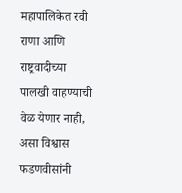महापालिकेत रवी राणा आणि राष्ट्रवादीच्या पालखी वाहण्याची वेळ येणार नाही, असा विश्वास फडणवीसांनी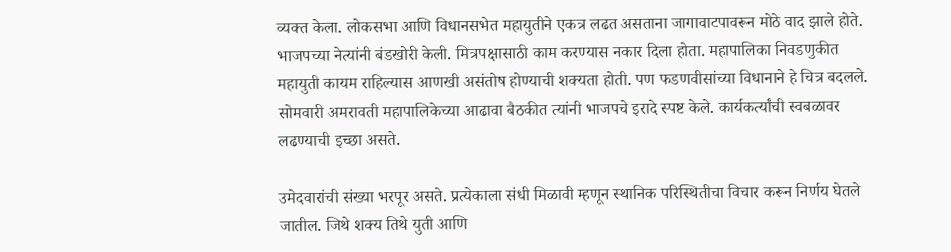व्यक्त केला. लोकसभा आणि विधानसभेत महायुतीने एकत्र लढत असताना जागावाटपावरून मोठे वाद झाले होते. भाजपच्या नेत्यांनी बंडखोरी केली. मित्रपक्षासाठी काम करण्यास नकार दिला होता. महापालिका निवडणुकीत महायुती कायम राहिल्यास आणखी असंतोष होण्याची शक्यता होती. पण फडणवीसांच्या विधानाने हे चित्र बदलले. सोमवारी अमरावती महापालिकेच्या आढावा बैठकीत त्यांनी भाजपचे इरादे स्पष्ट केले. कार्यकर्त्यांची स्वबळावर लढण्याची इच्छा असते.

उमेदवारांची संख्या भरपूर असते. प्रत्येकाला संधी मिळावी म्हणून स्थानिक परिस्थितीचा विचार करून निर्णय घेतले जातील. जिथे शक्य तिथे युती आणि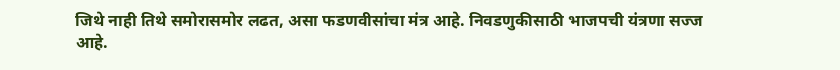जिथे नाही तिथे समोरासमोर लढत, असा फडणवीसांचा मंत्र आहे. निवडणुकीसाठी भाजपची यंत्रणा सज्ज आहे.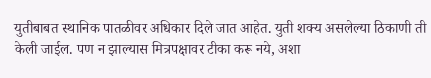युतीबाबत स्थानिक पातळीवर अधिकार दिले जात आहेत. युती शक्य असलेल्या ठिकाणी ती केली जाईल. पण न झाल्यास मित्रपक्षावर टीका करू नये, अशा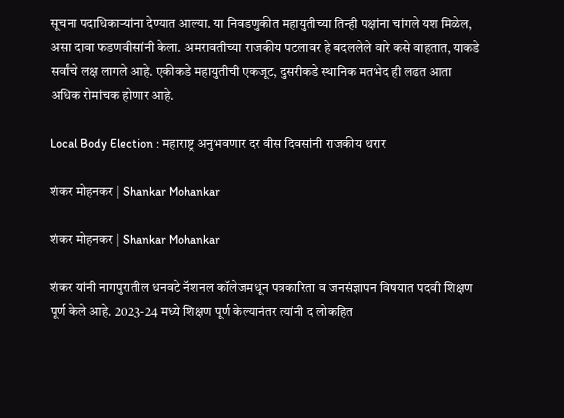सूचना पदाधिकाऱ्यांना देण्यात आल्या. या निवडणुकीत महायुतीच्या तिन्ही पक्षांना चांगले यश मिळेल, असा दावा फडणवीसांनी केला. अमरावतीच्या राजकीय पटलावर हे बदललेले वारे कसे वाहतात, याकडे सर्वांचे लक्ष लागले आहे. एकीकडे महायुतीची एकजूट, दुसरीकडे स्थानिक मतभेद ही लढत आता अधिक रोमांचक होणार आहे.

Local Body Election : महाराष्ट्र अनुभवणार दर वीस दिवसांनी राजकीय थरार

शंकर मोहनकर | Shankar Mohankar

शंकर मोहनकर | Shankar Mohankar

शंकर यांनी नागपुरातील धनवटे नॅशनल कॉलेजमधून पत्रकारिता व जनसंज्ञापन विषयात पदवी शिक्षण पूर्ण केले आहे. 2023-24 मध्ये शिक्षण पूर्ण केल्यानंतर त्यांनी द लोकहित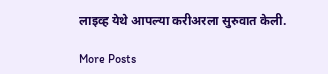लाइव्ह येथे आपल्या करीअरला सुरुवात केली.

More Posts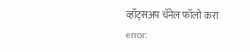व्हॉट्सअप चॅनेल फॉलो करा
error: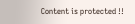Content is protected !!